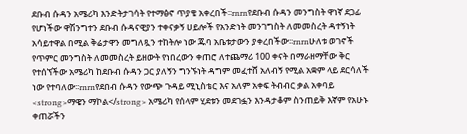ደቡብ ሱዳን አሜሪካ እንድትታገሳት የተማፅኖ ጥያቄ አቀረበች፡፡rnrnየደቡብ ሱዳን መንግስት ዋነኛ ደጋፊ የሆነችው ዋሽንግተን ደቡብ ሱዳናዊያን ተቀናቃኝ ሀይሎች የአንድነት መንገግስት ለመመስረት ዳተኝነት አሳይተዋል በሚል ቅሬታዋን መግለጿን ተከትሎ ነው ጁባ አቤቱታውን ያቀረበችው፡፡rnrnሁለቱ ወገኖች የጥምር መንግስት ለመመስረት ይዘውት የነበረውን ቀጠሮ ለተጨማሪ 100 ቀናት በማራዘማቸው ቅር የተሰኘችው አሜሪካ ከደቡብ ሱዳን ጋር ያለኝን ግንኙነት ዳግም መፈተሸ አለብኝ የሚል አቋም ላይ ደርሳለች ነው የተባለው፡፡rnrnየደበብ ሱዳን የውጭ ጉዳይ ሚኒስቴር እና አለም አቀፍ ትብብር ቃል አቀባይ <strong>ማዌን ማኮል</strong> አሜሪካ የሰላም ሂደቱን መደገፏን እንዳታቆም ስንጠይቅ እኛም የአሁኑ ቀጠሯችን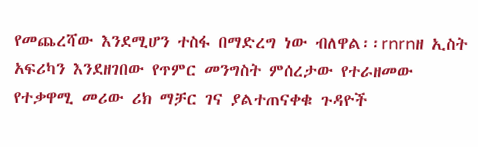የመጨረሻው እንደሚሆን ተስፋ በማድረግ ነው ብለዋል፡፡rnrnዘ ኢስት አፍሪካን እንደዘገበው የጥምር መንግስት ምሰረታው የተራዘመው የተቃዋሚ መሪው ሪክ ማቻር ገና ያልተጠናቀቁ ጉዳዮች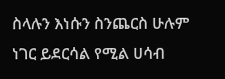ስላሉን እነሱን ስንጨርስ ሁሉም ነገር ይደርሳል የሚል ሀሳብ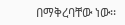በማቅረባቸው ነው፡፡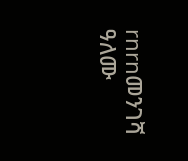rnrnመንገሻ ዓለሙ